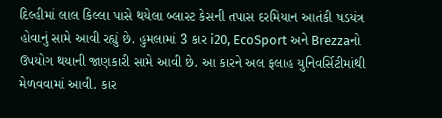દિલ્હીમાં લાલ કિલ્લા પાસે થયેલા બ્લાસ્ટ કેસની તપાસ દરમિયાન આતંકી ષડયંત્ર હોવાનું સામે આવી રહ્યું છે. હુમલામાં 3 કાર i20, EcoSport અને Brezzaનો ઉપયોગ થયાની જાણકારી સામે આવી છે. આ કારને અલ ફલાહ યુનિવર્સિટીમાંથી મેળવવામાં આવી. કાર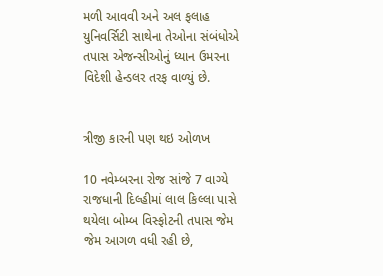મળી આવવી અને અલ ફલાહ યુનિવર્સિટી સાથેના તેઓના સંબંધોએ તપાસ એજન્સીઓનું ધ્યાન ઉમરના વિદેશી હેન્ડલર તરફ વાળ્યું છે.


ત્રીજી કારની પણ થઇ ઓળખ

10 નવેમ્બરના રોજ સાંજે 7 વાગ્યે રાજધાની દિલ્હીમાં લાલ કિલ્લા પાસે થયેલા બોમ્બ વિસ્ફોટની તપાસ જેમ જેમ આગળ વધી રહી છે,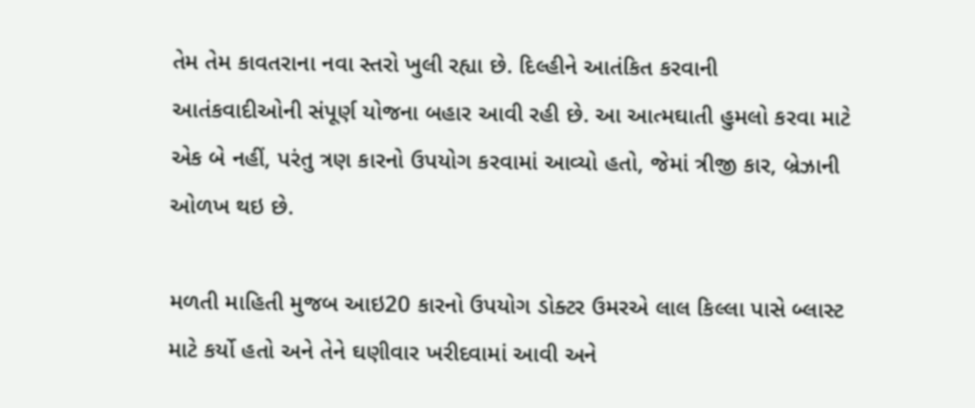તેમ તેમ કાવતરાના નવા સ્તરો ખુલી રહ્યા છે. દિલ્હીને આતંકિત કરવાની આતંકવાદીઓની સંપૂર્ણ યોજના બહાર આવી રહી છે. આ આત્મઘાતી હુમલો કરવા માટે એક બે નહીં, પરંતુ ત્રણ કારનો ઉપયોગ કરવામાં આવ્યો હતો, જેમાં ત્રીજી કાર, બ્રેઝાની ઓળખ થઇ છે.

મળતી માહિતી મુજબ આઇ20 કારનો ઉપયોગ ડોક્ટર ઉમરએ લાલ કિલ્લા પાસે બ્લાસ્ટ માટે કર્યો હતો અને તેને ઘણીવાર ખરીદવામાં આવી અને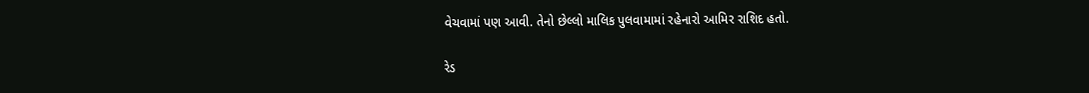વેચવામાં પણ આવી. તેનો છેલ્લો માલિક પુલવામામાં રહેનારો આમિર રાશિદ હતો.

રેડ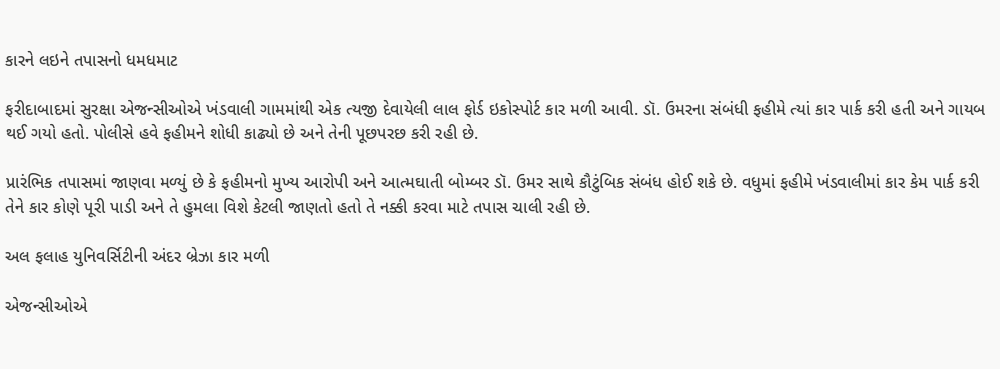કારને લઇને તપાસનો ધમધમાટ

ફરીદાબાદમાં સુરક્ષા એજન્સીઓએ ખંડવાલી ગામમાંથી એક ત્યજી દેવાયેલી લાલ ફોર્ડ ઇકોસ્પોર્ટ કાર મળી આવી. ડૉ. ઉમરના સંબંધી ફહીમે ત્યાં કાર પાર્ક કરી હતી અને ગાયબ થઈ ગયો હતો. પોલીસે હવે ફહીમને શોધી કાઢ્યો છે અને તેની પૂછપરછ કરી રહી છે.

પ્રારંભિક તપાસમાં જાણવા મળ્યું છે કે ફહીમનો મુખ્ય આરોપી અને આત્મઘાતી બોમ્બર ડૉ. ઉમર સાથે કૌટુંબિક સંબંધ હોઈ શકે છે. વધુમાં ફહીમે ખંડવાલીમાં કાર કેમ પાર્ક કરી તેને કાર કોણે પૂરી પાડી અને તે હુમલા વિશે કેટલી જાણતો હતો તે નક્કી કરવા માટે તપાસ ચાલી રહી છે.

અલ ફલાહ યુનિવર્સિટીની અંદર બ્રેઝા કાર મળી

એજન્સીઓએ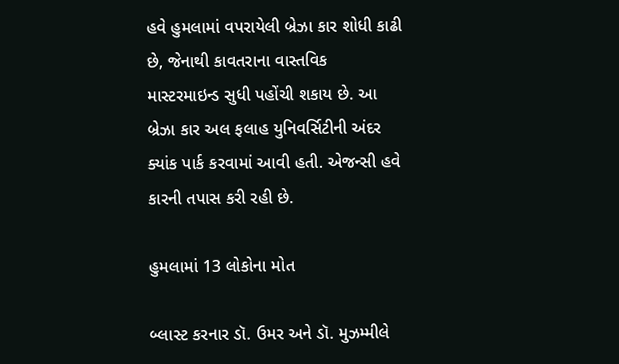હવે હુમલામાં વપરાયેલી બ્રેઝા કાર શોધી કાઢી છે, જેનાથી કાવતરાના વાસ્તવિક માસ્ટરમાઇન્ડ સુધી પહોંચી શકાય છે. આ બ્રેઝા કાર અલ ફલાહ યુનિવર્સિટીની અંદર ક્યાંક પાર્ક કરવામાં આવી હતી. એજન્સી હવે કારની તપાસ કરી રહી છે.

હુમલામાં 13 લોકોના મોત

બ્લાસ્ટ કરનાર ડૉ. ઉમર અને ડૉ. મુઝમ્મીલે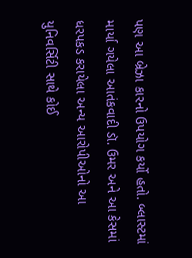પણ આ બ્રેઝા કારનો ઉપયોગ કર્યો હતો. બ્લાસ્ટમાં માર્યા ગયેલા આતંકવાદી ડૉ. ઉમર અને આ કેસમાં ધરપકડ કરાયેલા અન્ય આરોપીઓનો આ યુનિવર્સિટી સાથે કોઈ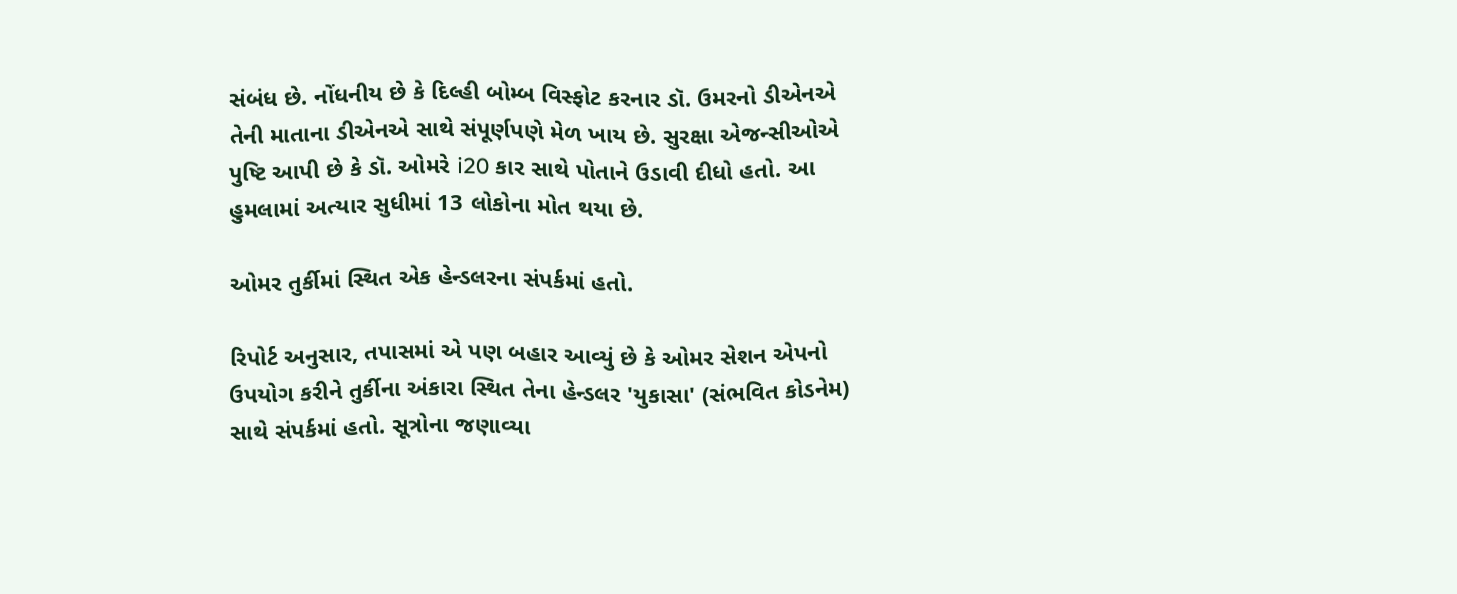સંબંધ છે. નોંધનીય છે કે દિલ્હી બોમ્બ વિસ્ફોટ કરનાર ડૉ. ઉમરનો ડીએનએ તેની માતાના ડીએનએ સાથે સંપૂર્ણપણે મેળ ખાય છે. સુરક્ષા એજન્સીઓએ પુષ્ટિ આપી છે કે ડૉ. ઓમરે i20 કાર સાથે પોતાને ઉડાવી દીધો હતો. આ હુમલામાં અત્યાર સુધીમાં 13 લોકોના મોત થયા છે.

ઓમર તુર્કીમાં સ્થિત એક હેન્ડલરના સંપર્કમાં હતો.

રિપોર્ટ અનુસાર, તપાસમાં એ પણ બહાર આવ્યું છે કે ઓમર સેશન એપનો ઉપયોગ કરીને તુર્કીના અંકારા સ્થિત તેના હેન્ડલર 'યુકાસા' (સંભવિત કોડનેમ) સાથે સંપર્કમાં હતો. સૂત્રોના જણાવ્યા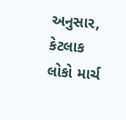અનુસાર, કેટલાક લોકો માર્ચ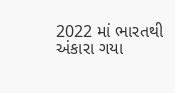2022 માં ભારતથી અંકારા ગયા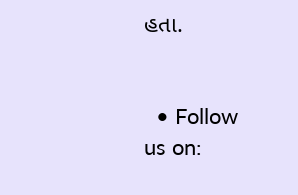હતા.


  • Follow us on: